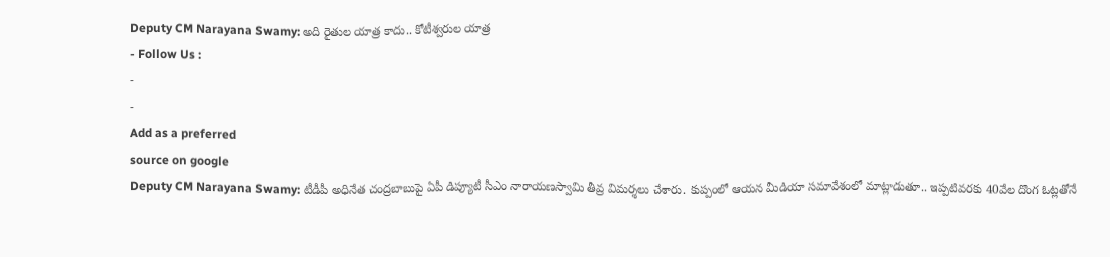Deputy CM Narayana Swamy: అది రైతుల యాత్ర కాదు.. కోటీశ్వరుల యాత్ర
- Follow Us :
-
-
Add as a preferred
source on google
Deputy CM Narayana Swamy: టీడీపీ అధినేత చంద్రబాబుపై ఏపీ డిప్యూటీ సీఎం నారాయణస్వామి తీవ్ర విమర్శలు చేశారు. కుప్పంలో ఆయన మీడియా సమావేశంలో మాట్లాడుతూ.. ఇప్పటివరకు 40వేల దొంగ ఓట్లతోనే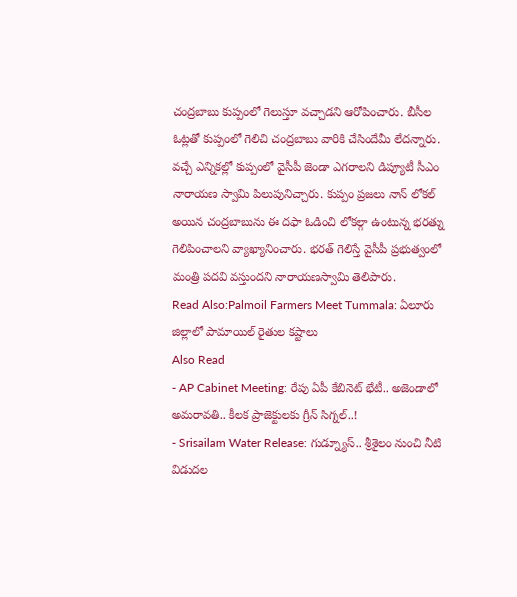చంద్రబాబు కుప్పంలో గెలుస్తూ వచ్చాడని ఆరోపించారు. బీసీల ఓట్లతో కుప్పంలో గెలిచి చంద్రబాబు వారికి చేసిందేమీ లేదన్నారు. వచ్చే ఎన్నికల్లో కుప్పంలో వైసీపీ జెండా ఎగరాలని డిప్యూటీ సీఎం నారాయణ స్వామి పిలుపునిచ్చారు. కుప్పం ప్రజలు నాన్ లోకల్ అయిన చంద్రబాబును ఈ దఫా ఓడించి లోకల్గా ఉంటున్న భరత్ను గెలిపించాలని వ్యాఖ్యానించారు. భరత్ గెలిస్తే వైసీపీ ప్రభుత్వంలో మంత్రి పదవి వస్తుందని నారాయణస్వామి తెలిపారు.
Read Also:Palmoil Farmers Meet Tummala: ఏలూరు జిల్లాలో పామాయిల్ రైతుల కష్టాలు
Also Read
- AP Cabinet Meeting: రేపు ఏపీ కేబినెట్ భేటీ.. అజెండాలో అమరావతి.. కీలక ప్రాజెక్టులకు గ్రీన్ సిగ్నల్..!
- Srisailam Water Release: గుడ్న్యూస్.. శ్రీశైలం నుంచి నీటి విడుదల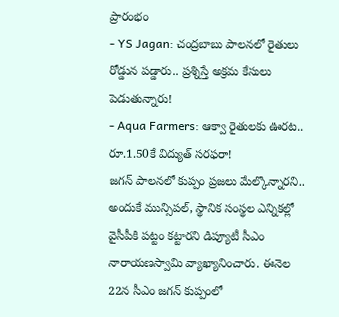ప్రారంభం
- YS Jagan: చంద్రబాబు పాలనలో రైతులు రోడ్డున పడ్డారు.. ప్రశ్నిస్తే అక్రమ కేసులు పెడుతున్నారు!
- Aqua Farmers: ఆక్వా రైతులకు ఊరట.. రూ.1.50కే విద్యుత్ సరఫరా!
జగన్ పాలనలో కుప్పం ప్రజలు మేల్కొన్నారని.. అందుకే మున్సిపల్, స్థానిక సంస్థల ఎన్నికల్లో వైసీపీకి పట్టం కట్టారని డిప్యూటీ సీఎం నారాయణస్వామి వ్యాఖ్యానించారు. ఈనెల 22న సీఎం జగన్ కుప్పంలో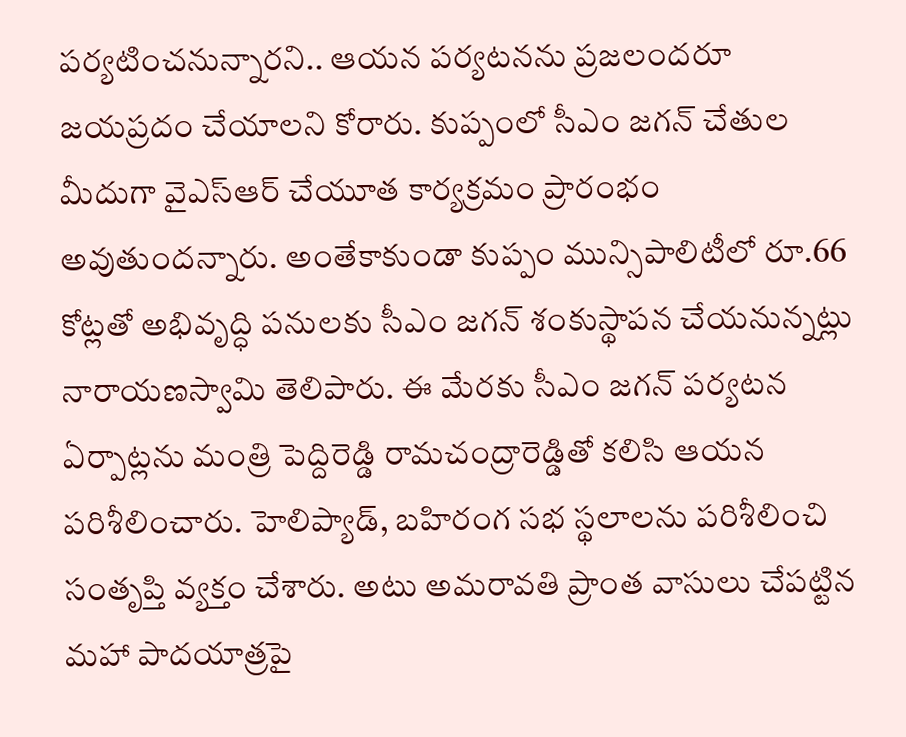పర్యటించనున్నారని.. ఆయన పర్యటనను ప్రజలందరూ జయప్రదం చేయాలని కోరారు. కుప్పంలో సీఎం జగన్ చేతుల మీదుగా వైఎస్ఆర్ చేయూత కార్యక్రమం ప్రారంభం అవుతుందన్నారు. అంతేకాకుండా కుప్పం మున్సిపాలిటీలో రూ.66 కోట్లతో అభివృద్ధి పనులకు సీఎం జగన్ శంకుస్థాపన చేయనున్నట్లు నారాయణస్వామి తెలిపారు. ఈ మేరకు సీఎం జగన్ పర్యటన ఏర్పాట్లను మంత్రి పెద్దిరెడ్డి రామచంద్రారెడ్డితో కలిసి ఆయన పరిశీలించారు. హెలిప్యాడ్, బహిరంగ సభ స్థలాలను పరిశీలించి సంతృప్తి వ్యక్తం చేశారు. అటు అమరావతి ప్రాంత వాసులు చేపట్టిన మహా పాదయాత్రపై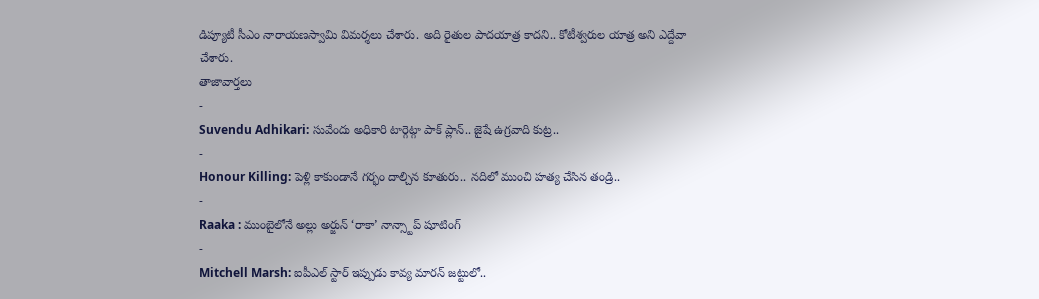డిప్యూటీ సీఎం నారాయణస్వామి విమర్శలు చేశారు. అది రైతుల పాదయాత్ర కాదని.. కోటీశ్వరుల యాత్ర అని ఎద్దేవా చేశారు.
తాజావార్తలు
-
Suvendu Adhikari: సువేందు అధికారి టార్గెట్గా పాక్ ప్లాన్.. జైషే ఉగ్రవాది కుట్ర..
-
Honour Killing: పెళ్లి కాకుండానే గర్భం దాల్చిన కూతురు.. నదిలో ముంచి హత్య చేసిన తండ్రి..
-
Raaka : ముంబైలోనే అల్లు అర్జున్ ‘రాకా’ నాన్స్టాప్ షూటింగ్
-
Mitchell Marsh: ఐపీఎల్ స్టార్ ఇప్పుడు కావ్య మారన్ జట్టులో..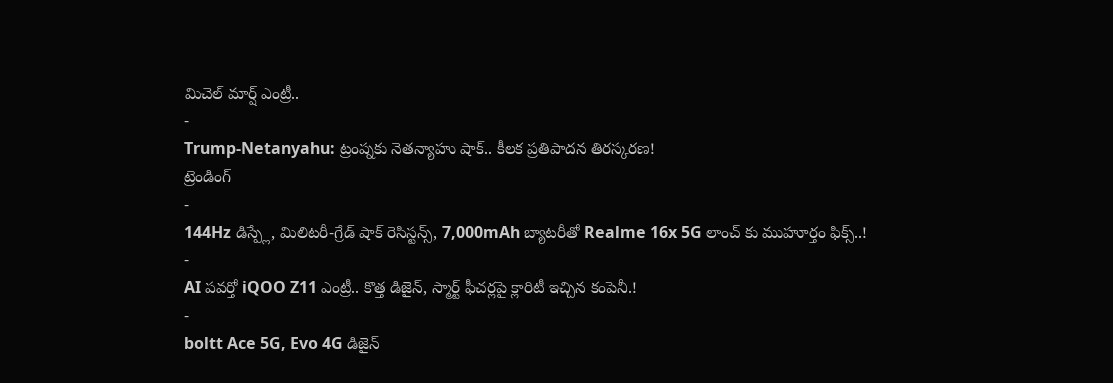మిచెల్ మార్ష్ ఎంట్రీ..
-
Trump-Netanyahu: ట్రంప్నకు నెతన్యాహు షాక్.. కీలక ప్రతిపాదన తిరస్కరణ!
ట్రెండింగ్
-
144Hz డిస్ప్లే, మిలిటరీ-గ్రేడ్ షాక్ రెసిస్టన్స్, 7,000mAh బ్యాటరీతో Realme 16x 5G లాంచ్ కు ముహూర్తం ఫిక్స్..!
-
AI పవర్తో iQOO Z11 ఎంట్రీ.. కొత్త డిజైన్, స్మార్ట్ ఫీచర్లపై క్లారిటీ ఇచ్చిన కంపెనీ.!
-
boltt Ace 5G, Evo 4G డిజైన్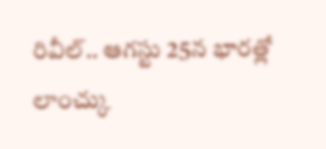రివీల్.. ఆగస్టు 25న భారత్లో లాంచ్కు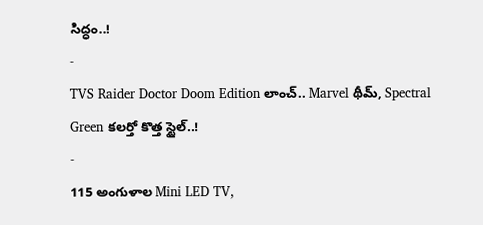సిద్ధం..!
-
TVS Raider Doctor Doom Edition లాంచ్.. Marvel థీమ్, Spectral Green కలర్తో కొత్త స్టైల్..!
-
115 అంగుళాల Mini LED TV,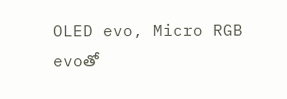OLED evo, Micro RGB evoతో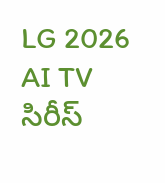LG 2026 AI TV సిరీస్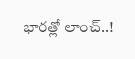భారత్లో లాంచ్..!